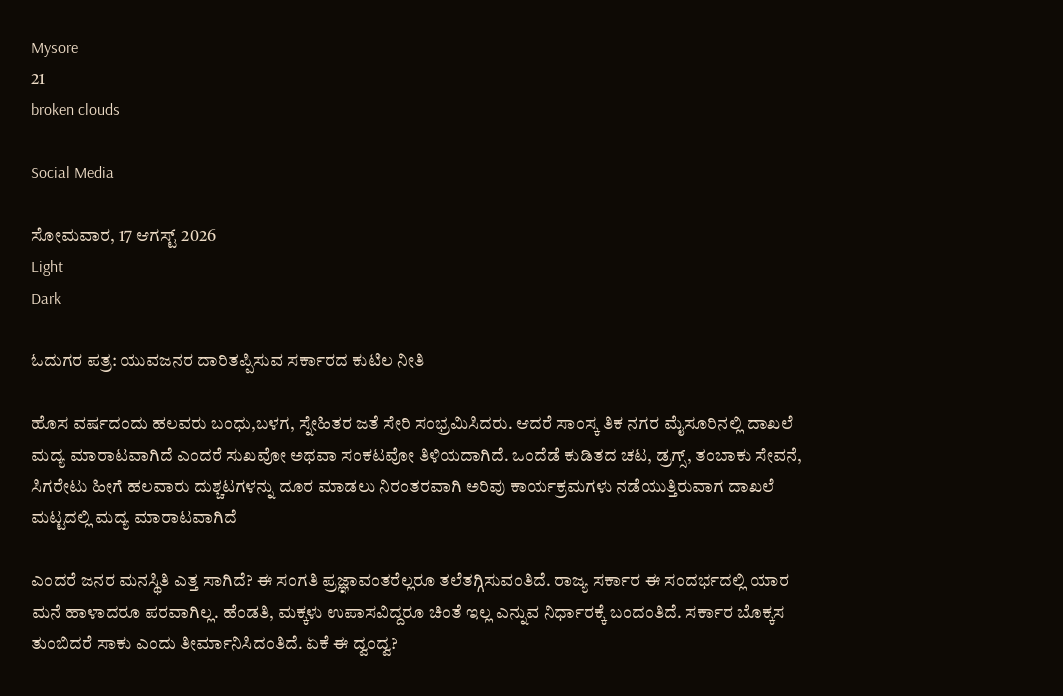Mysore
21
broken clouds

Social Media

ಸೋಮವಾರ, 17 ಆಗಸ್ಟ್ 2026
Light
Dark

ಓದುಗರ ಪತ್ರ: ಯುವಜನರ ದಾರಿತಪ್ಪಿಸುವ ಸರ್ಕಾರದ ಕುಟಿಲ ನೀತಿ

ಹೊಸ ವರ್ಷದಂದು ಹಲವರು ಬಂಧು,ಬಳಗ, ಸ್ನೇಹಿತರ ಜತೆ ಸೇರಿ ಸಂಭ್ರಮಿಸಿದರು. ಆದರೆ ಸಾಂಸ್ಕ ತಿಕ ನಗರ ಮೈಸೂರಿನಲ್ಲಿ ದಾಖಲೆ ಮದ್ಯ ಮಾರಾಟವಾಗಿದೆ ಎಂದರೆ ಸುಖವೋ ಅಥವಾ ಸಂಕಟವೋ ತಿಳಿಯದಾಗಿದೆ. ಒಂದೆಡೆ ಕುಡಿತದ ಚಟ, ಡ್ರಗ್ಸ್, ತಂಬಾಕು ಸೇವನೆ, ಸಿಗರೇಟು ಹೀಗೆ ಹಲವಾರು ದುಶ್ಚಟಗಳನ್ನು ದೂರ ಮಾಡಲು ನಿರಂತರವಾಗಿ ಅರಿವು ಕಾರ್ಯಕ್ರಮಗಳು ನಡೆಯುತ್ತಿರುವಾಗ ದಾಖಲೆ ಮಟ್ಟದಲ್ಲಿ ಮದ್ಯ ಮಾರಾಟವಾಗಿದೆ

ಎಂದರೆ ಜನರ ಮನಸ್ಥಿತಿ ಎತ್ತ ಸಾಗಿದೆ? ಈ ಸಂಗತಿ ಪ್ರಜ್ಞಾವಂತರೆಲ್ಲರೂ ತಲೆತಗ್ಗಿಸುವಂತಿದೆ. ರಾಜ್ಯ ಸರ್ಕಾರ ಈ ಸಂದರ್ಭದಲ್ಲಿ ಯಾರ ಮನೆ ಹಾಳಾದರೂ ಪರವಾಗಿಲ್ಲ. ಹೆಂಡತಿ, ಮಕ್ಕಳು ಉಪಾಸವಿದ್ದರೂ ಚಿಂತೆ ಇಲ್ಲ ಎನ್ನುವ ನಿರ್ಧಾರಕ್ಕೆ ಬಂದಂತಿದೆ. ಸರ್ಕಾರ ಬೊಕ್ಕಸ ತುಂಬಿದರೆ ಸಾಕು ಎಂದು ತೀರ್ಮಾನಿಸಿದಂತಿದೆ. ಏಕೆ ಈ ದ್ವಂದ್ವ?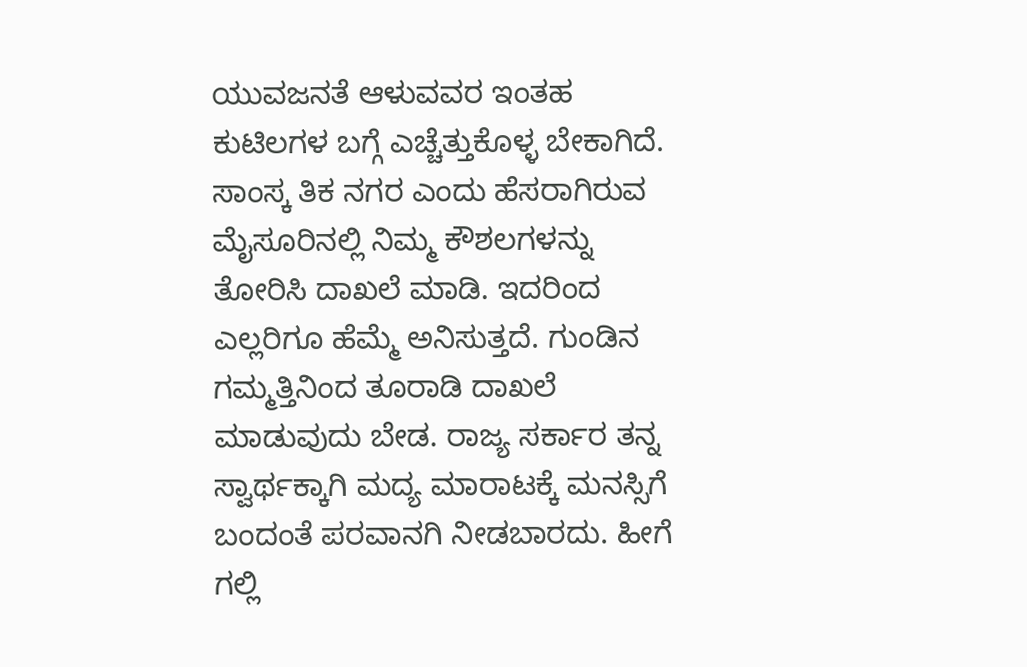ಯುವಜನತೆ ಆಳುವವರ ಇಂತಹ ಕುಟಿಲಗಳ ಬಗ್ಗೆ ಎಚ್ಚೆತ್ತುಕೊಳ್ಳ ಬೇಕಾಗಿದೆ. ಸಾಂಸ್ಕ ತಿಕ ನಗರ ಎಂದು ಹೆಸರಾಗಿರುವ ಮೈಸೂರಿನಲ್ಲಿ ನಿಮ್ಮ ಕೌಶಲಗಳನ್ನು ತೋರಿಸಿ ದಾಖಲೆ ಮಾಡಿ. ಇದರಿಂದ ಎಲ್ಲರಿಗೂ ಹೆಮ್ಮೆ ಅನಿಸುತ್ತದೆ. ಗುಂಡಿನ ಗಮ್ಮತ್ತಿನಿಂದ ತೂರಾಡಿ ದಾಖಲೆ ಮಾಡುವುದು ಬೇಡ. ರಾಜ್ಯ ಸರ್ಕಾರ ತನ್ನ ಸ್ವಾರ್ಥಕ್ಕಾಗಿ ಮದ್ಯ ಮಾರಾಟಕ್ಕೆ ಮನಸ್ಸಿಗೆ ಬಂದಂತೆ ಪರವಾನಗಿ ನೀಡಬಾರದು. ಹೀಗೆ ಗಲ್ಲಿ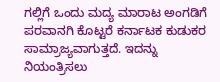ಗಲ್ಲಿಗೆ ಒಂದು ಮದ್ಯ ಮಾರಾಟ ಅಂಗಡಿಗೆ ಪರವಾನಗಿ ಕೊಟ್ಟರೆ ಕರ್ನಾಟಕ ಕುಡುಕರ ಸಾಮ್ರಾಜ್ಯವಾಗುತ್ತದೆ. ಇದನ್ನು ನಿಯಂತ್ರಿಸಲು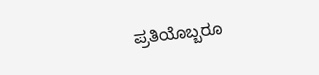ಪ್ರತಿಯೊಬ್ಬರೂ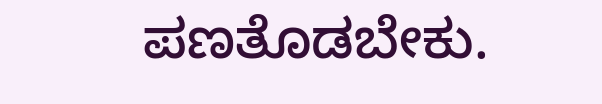ಪಣತೊಡಬೇಕು.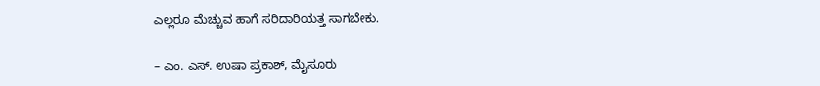ಎಲ್ಲರೂ ಮೆಚ್ಚುವ ಹಾಗೆ ಸರಿದಾರಿಯತ್ತ ಸಾಗಬೇಕು.

– ಎಂ. ಎಸ್. ಉಷಾ ಪ್ರಕಾಶ್, ಮೈಸೂರು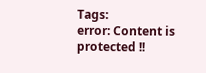Tags:
error: Content is protected !!